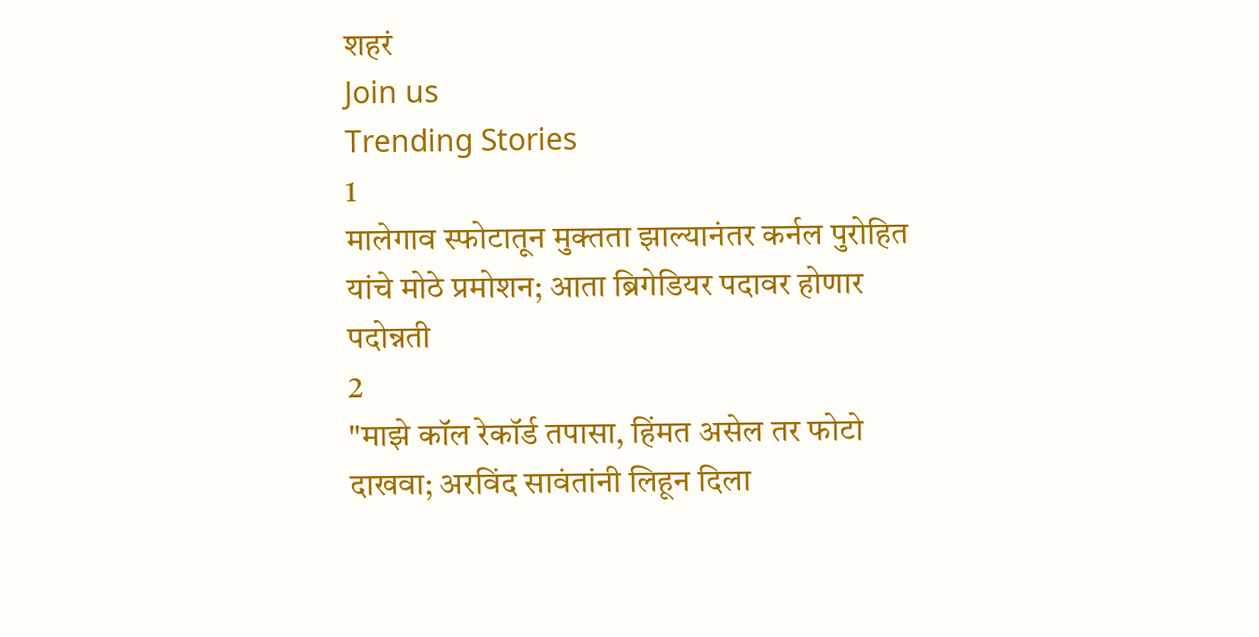शहरं
Join us
Trending Stories
1
मालेगाव स्फोटातून मुक्तता झाल्यानंतर कर्नल पुरोहित यांचे मोठे प्रमोशन; आता ब्रिगेडियर पदावर होणार पदोन्नती
2
"माझे कॉल रेकॉर्ड तपासा, हिंमत असेल तर फोटो दाखवा; अरविंद सावंतांनी लिहून दिला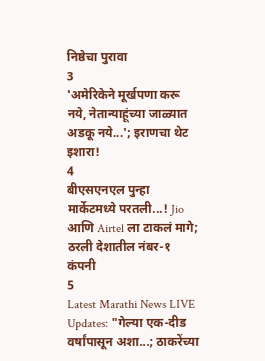निष्ठेचा पुरावा
3
'अमेरिकेने मूर्खपणा करू नये, नेतान्याहूंच्या जाळ्यात अडकू नये...'; इराणचा थेट इशारा!
4
बीएसएनएल पुन्हा मार्केटमध्ये परतली...! Jio आणि Airtel ला टाकलं मागे; ठरली देशातील नंबर-१ कंपनी
5
Latest Marathi News LIVE Updates: "गेल्या एक-दीड वर्षांपासून अशा...; ठाकरेंच्या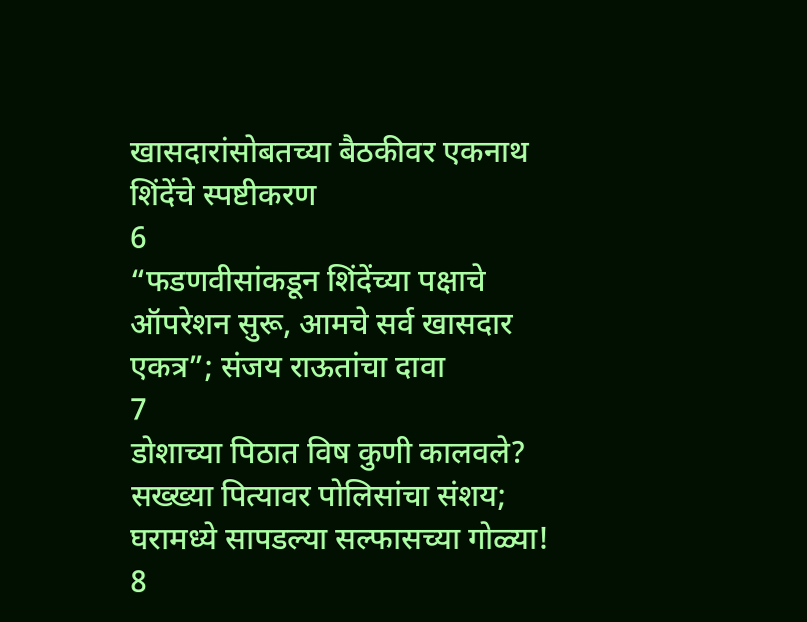खासदारांसोबतच्या बैठकीवर एकनाथ शिंदेंचे स्पष्टीकरण
6
“फडणवीसांकडून शिंदेंच्या पक्षाचे ऑपरेशन सुरू, आमचे सर्व खासदार एकत्र”; संजय राऊतांचा दावा
7
डोशाच्या पिठात विष कुणी कालवले? सख्ख्या पित्यावर पोलिसांचा संशय; घरामध्ये सापडल्या सल्फासच्या गोळ्या!
8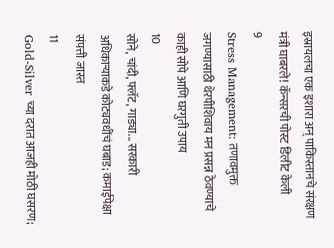इस्रायलचा एक इशारा अन् पाकिस्तानचे संरक्षण मंत्री घाबरले! कॅन्सरची पोस्ट डिलीट केली
9
Stress Management: तणावमुक्त जगण्यासाठी थेरपीशिवाय मन प्रसन्न ठेवण्याचे काही सोपे आणि घरगुती उपाय
10
सोने, चांदी, फ्लॅट, गाड्या... सरकारी अधिकाऱ्याकडे कोट्यवधींचं घबाड; कमाईपेक्षा संपत्ती जास्त
11
Gold-Silver च्या दरात आजही मोठी घसरण;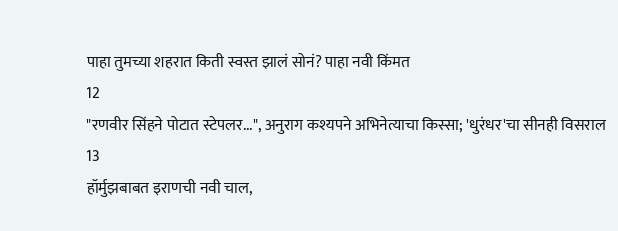पाहा तुमच्या शहरात किती स्वस्त झालं सोनं? पाहा नवी किंमत
12
"रणवीर सिंहने पोटात स्टेपलर...", अनुराग कश्यपने अभिनेत्याचा किस्सा; 'धुरंधर'चा सीनही विसराल
13
हॉर्मुझबाबत इराणची नवी चाल,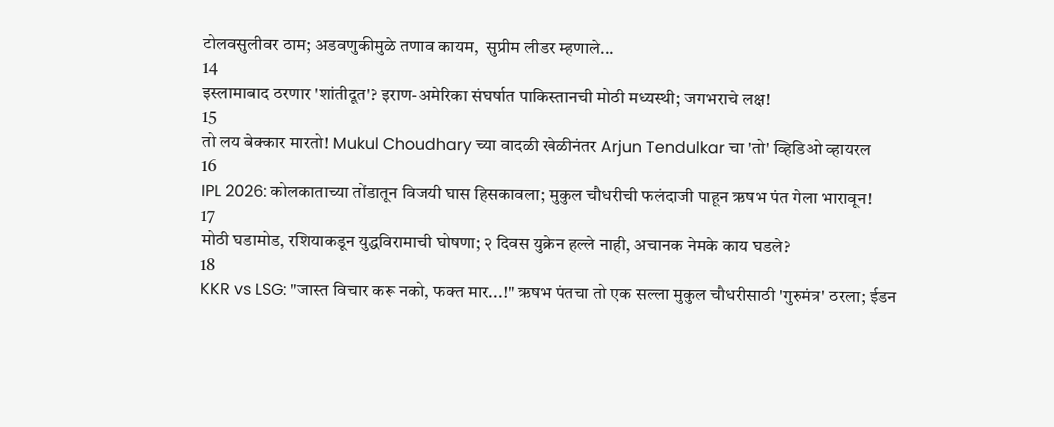टोलवसुलीवर ठाम; अडवणुकीमुळे तणाव कायम,  सुप्रीम लीडर म्हणाले...
14
इस्लामाबाद ठरणार 'शांतीदूत'? इराण-अमेरिका संघर्षात पाकिस्तानची मोठी मध्यस्थी; जगभराचे लक्ष!
15
तो लय बेक्कार मारतो! Mukul Choudhary च्या वादळी खेळीनंतर Arjun Tendulkar चा 'तो' व्हिडिओ व्हायरल
16
IPL 2026: कोलकाताच्या तोंडातून विजयी घास हिसकावला; मुकुल चौधरीची फलंदाजी पाहून ऋषभ पंत गेला भारावून!
17
मोठी घडामोड, रशियाकडून युद्धविरामाची घोषणा; २ दिवस युक्रेन हल्ले नाही, अचानक नेमके काय घडले?
18
KKR vs LSG: "जास्त विचार करू नको, फक्त मार...!" ऋषभ पंतचा तो एक सल्ला मुकुल चौधरीसाठी 'गुरुमंत्र' ठरला; ईडन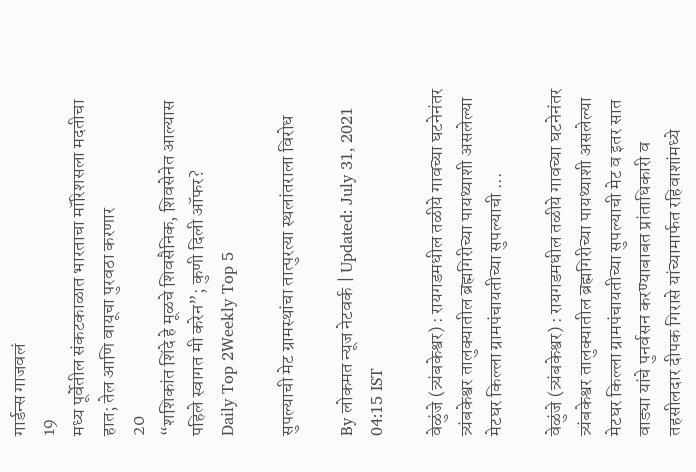गार्डन्स गाजवलं
19
मध्य पूर्वेतील संकटकाळात भारताचा मॉरिशसला मदतीचा हात; तेल आणि वायूचा पुरवठा करणार
20
“शशिकांत शिंदे हे मूळचे शिवसैनिक, शिवसेनेत आल्यास पहिले स्वागत मी करेन”; कुणी दिली ऑफर?
Daily Top 2Weekly Top 5

सुपल्याची मेट ग्रामस्थांचा तात्पुरत्या स्थलांतराला विरोध

By लोकमत न्यूज नेटवर्क | Updated: July 31, 2021 04:15 IST

वेळुंजे (त्र्यंबकेश्वर) : रायगडमधील तळीये गावच्या घटनेनंतर त्र्यंबकेश्वर तालुक्यातील ब्रह्मगिरीच्या पायथ्याशी असलेल्या मेटघर किल्ला ग्रामपंचायतीच्या सुपल्याची ...

वेळुंजे (त्र्यंबकेश्वर) : रायगडमधील तळीये गावच्या घटनेनंतर त्र्यंबकेश्वर तालुक्यातील ब्रह्मगिरीच्या पायथ्याशी असलेल्या मेटघर किल्ला ग्रामपंचायतीच्या सुपल्याची मेट व इतर सात वाड्या यांचे पुनर्वसन करण्याबाबत प्रांताधिकारी व तहसीलदार दीपक गिरासे यांच्यामार्फत रहिवाशांमध्ये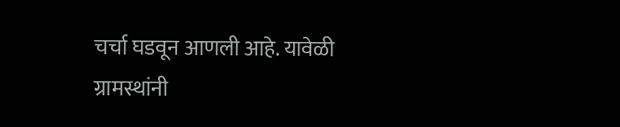चर्चा घडवून आणली आहे. यावेळी ग्रामस्थांनी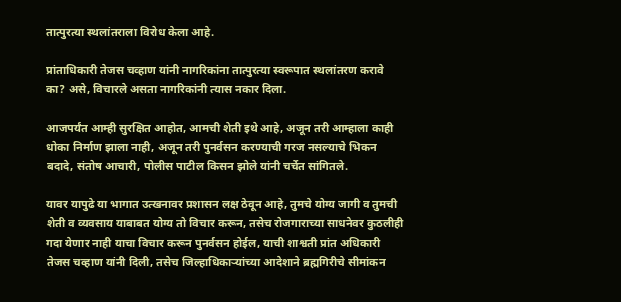तात्पुरत्या स्थलांतराला विरोध केला आहे.

प्रांताधिकारी तेजस चव्हाण यांनी नागरिकांना तात्पुरत्या स्वरूपात स्थलांतरण करावे का? असे, विचारले असता नागरिकांनी त्यास नकार दिला.

आजपर्यंत आम्ही सुरक्षित आहोत, आमची शेती इथे आहे, अजून तरी आम्हाला काही धोका निर्माण झाला नाही, अजून तरी पुनर्वसन करण्याची गरज नसल्याचे भिकन बदादे, संतोष आचारी, पोलीस पाटील किसन झोले यांनी चर्चेत सांगितले.

यावर यापुढे या भागात उत्खनावर प्रशासन लक्ष ठेवून आहे, तुमचे योग्य जागी व तुमची शेती व व्यवसाय याबाबत योग्य तो विचार करून, तसेच रोजगाराच्या साधनेवर कुठलीही गदा येणार नाही याचा विचार करून पुनर्वसन होईल, याची शाश्वती प्रांत अधिकारी तेजस चव्हाण यांनी दिली, तसेच जिल्हाधिकाऱ्यांच्या आदेशाने ब्रह्मगिरीचे सीमांकन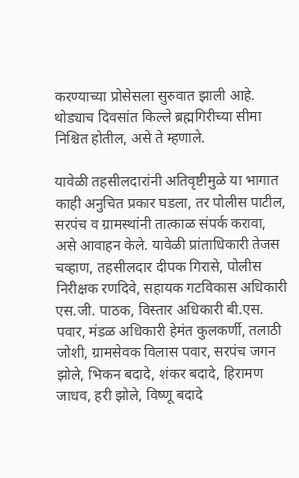करण्याच्या प्रोसेसला सुरुवात झाली आहे. थोड्याच दिवसांत किल्ले ब्रह्मगिरीच्या सीमा निश्चित होतील, असे ते म्हणाले.

यावेळी तहसीलदारांनी अतिवृष्टीमुळे या भागात काही अनुचित प्रकार घडला, तर पोलीस पाटील, सरपंच व ग्रामस्थांनी तात्काळ संपर्क करावा, असे आवाहन केले. यावेळी प्रांताधिकारी तेजस चव्हाण, तहसीलदार दीपक गिरासे, पोलीस निरीक्षक रणदिवे, सहायक गटविकास अधिकारी एस.जी. पाठक, विस्तार अधिकारी बी.एस. पवार, मंडळ अधिकारी हेमंत कुलकर्णी, तलाठी जोशी, ग्रामसेवक विलास पवार, सरपंच जगन झोले, भिकन बदादे, शंकर बदादे, हिरामण जाधव, हरी झोले, विष्णू बदादे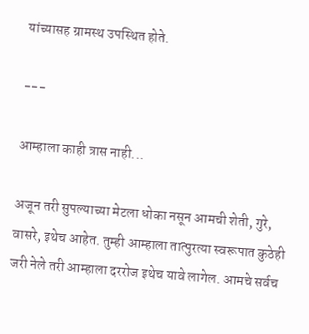यांच्यासह ग्रामस्थ उपस्थित होते.

---

आम्हाला काही त्रास नाही...

अजून तरी सुपल्याच्या मेटला धोका नसून आमची शेती, गुरे, वासरे, इथेच आहेत. तुम्ही आम्हाला तात्पुरत्या स्वरूपात कुठेही जरी नेले तरी आम्हाला दररोज इथेच यावे लागेल. आमचे सर्वच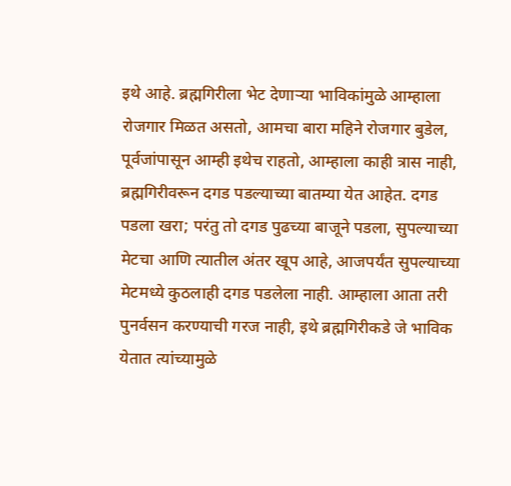इथे आहे. ब्रह्मगिरीला भेट देणाऱ्या भाविकांमुळे आम्हाला रोजगार मिळत असतो, आमचा बारा महिने रोजगार बुडेल, पूर्वजांपासून आम्ही इथेच राहतो, आम्हाला काही त्रास नाही, ब्रह्मगिरीवरून दगड पडल्याच्या बातम्या येत आहेत. दगड पडला खरा; परंतु तो दगड पुढच्या बाजूने पडला, सुपल्याच्या मेटचा आणि त्यातील अंतर खूप आहे, आजपर्यंत सुपल्याच्या मेटमध्ये कुठलाही दगड पडलेला नाही. आम्हाला आता तरी पुनर्वसन करण्याची गरज नाही, इथे ब्रह्मगिरीकडे जे भाविक येतात त्यांच्यामुळे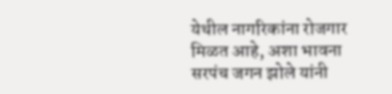येथील नागरिकांना रोजगार मिळत आहे, अशा भावना सरपंच जगन झोले यांनी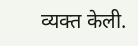व्यक्त केली.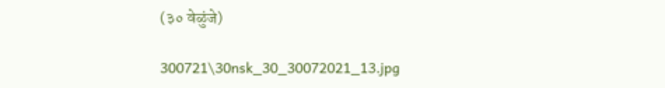(३० वेळुंजे)

300721\30nsk_30_30072021_13.jpg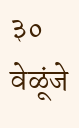३० वेळूंजे